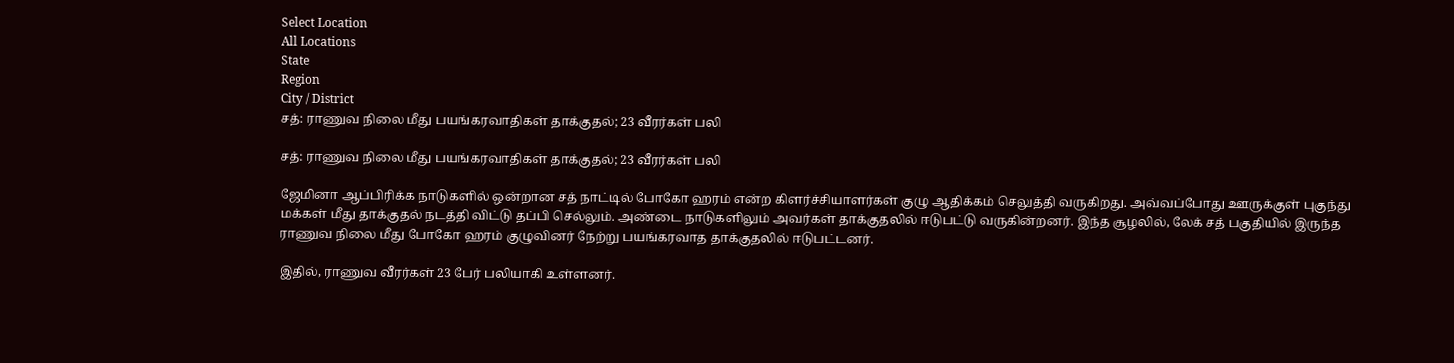Select Location
All Locations
State
Region
City / District
சத்: ராணுவ நிலை மீது பயங்கரவாதிகள் தாக்குதல்; 23 வீரர்கள் பலி

சத்: ராணுவ நிலை மீது பயங்கரவாதிகள் தாக்குதல்; 23 வீரர்கள் பலி

ஜேமினா ஆப்பிரிக்க நாடுகளில் ஒன்றான சத் நாட்டில் போகோ ஹரம் என்ற கிளர்ச்சியாளர்கள் குழு ஆதிக்கம் செலுத்தி வருகிறது. அவ்வப்போது ஊருக்குள் புகுந்து மக்கள் மீது தாக்குதல் நடத்தி விட்டு தப்பி செல்லும். அண்டை நாடுகளிலும் அவர்கள் தாக்குதலில் ஈடுபட்டு வருகின்றனர். இந்த சூழலில், லேக் சத் பகுதியில் இருந்த ராணுவ நிலை மீது போகோ ஹரம் குழுவினர் நேற்று பயங்கரவாத தாக்குதலில் ஈடுபட்டனர்.

இதில், ராணுவ வீரர்கள் 23 பேர் பலியாகி உள்ளனர்.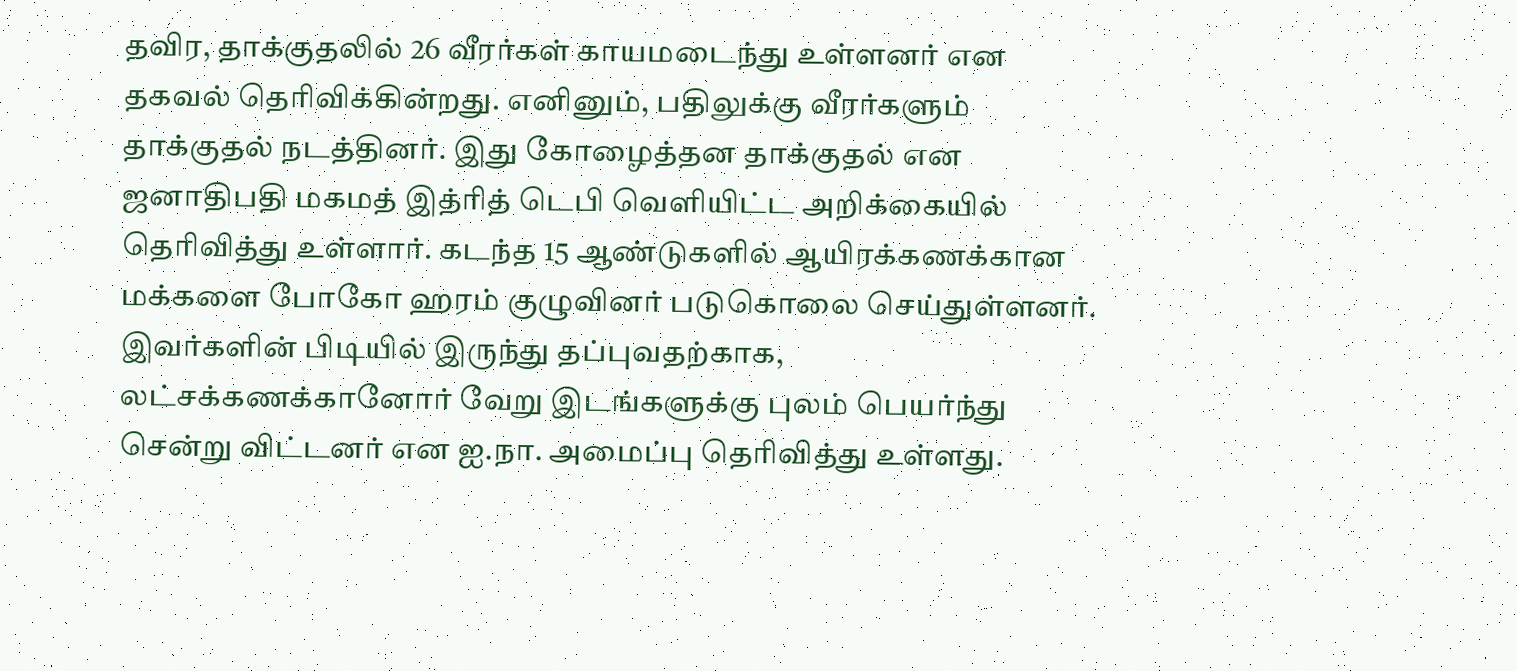தவிர, தாக்குதலில் 26 வீரர்கள் காயமடைந்து உள்ளனர் என தகவல் தெரிவிக்கின்றது. எனினும், பதிலுக்கு வீரர்களும் தாக்குதல் நடத்தினர். இது கோழைத்தன தாக்குதல் என ஜனாதிபதி மகமத் இத்ரித் டெபி வெளியிட்ட அறிக்கையில் தெரிவித்து உள்ளார். கடந்த 15 ஆண்டுகளில் ஆயிரக்கணக்கான மக்களை போகோ ஹரம் குழுவினர் படுகொலை செய்துள்ளனர். இவர்களின் பிடியில் இருந்து தப்புவதற்காக, லட்சக்கணக்கானோர் வேறு இடங்களுக்கு புலம் பெயர்ந்து சென்று விட்டனர் என ஐ.நா. அமைப்பு தெரிவித்து உள்ளது.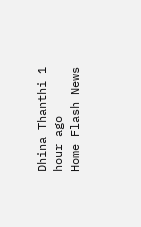Dhina Thanthi 1 hour ago
Home Flash News